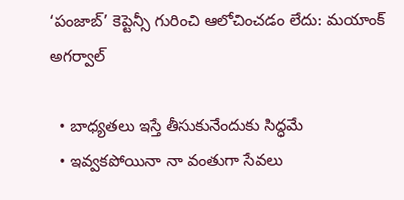‘పంజాబ్’ కెప్టెన్సీ గురించి ఆలోచించడం లేదు: మయాంక్ అగర్వాల్

  • బాధ్యతలు ఇస్తే తీసుకునేందుకు సిద్ధమే
  • ఇవ్వకపోయినా నా వంతుగా సేవలు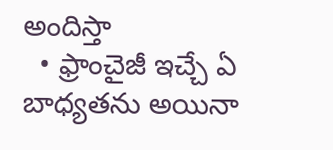అందిస్తా
  • ఫ్రాంచైజీ ఇచ్చే ఏ బాధ్యతను అయినా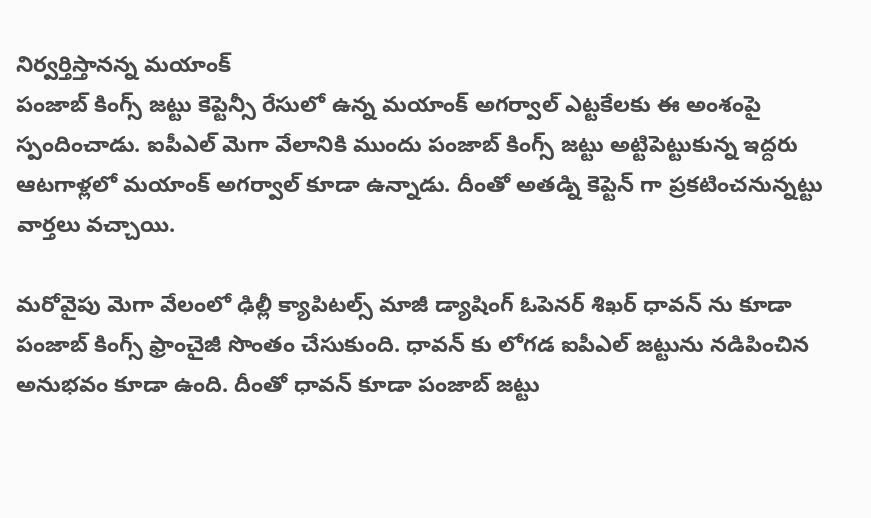నిర్వర్తిస్తానన్న మయాంక్
పంజాబ్ కింగ్స్ జట్టు కెప్టెన్సీ రేసులో ఉన్న మయాంక్ అగర్వాల్ ఎట్టకేలకు ఈ అంశంపై స్పందించాడు. ఐపీఎల్ మెగా వేలానికి ముందు పంజాబ్ కింగ్స్ జట్టు అట్టిపెట్టుకున్న ఇద్దరు ఆటగాళ్లలో మయాంక్ అగర్వాల్ కూడా ఉన్నాడు. దీంతో అతడ్ని కెప్టెన్ గా ప్రకటించనున్నట్టు వార్తలు వచ్చాయి.

మరోవైపు మెగా వేలంలో ఢిల్లీ క్యాపిటల్స్ మాజీ డ్యాషింగ్ ఓపెనర్ శిఖర్ ధావన్ ను కూడా పంజాబ్ కింగ్స్ ఫ్రాంచైజీ సొంతం చేసుకుంది. ధావన్ కు లోగడ ఐపీఎల్ జట్టును నడిపించిన అనుభవం కూడా ఉంది. దీంతో ధావన్ కూడా పంజాబ్ జట్టు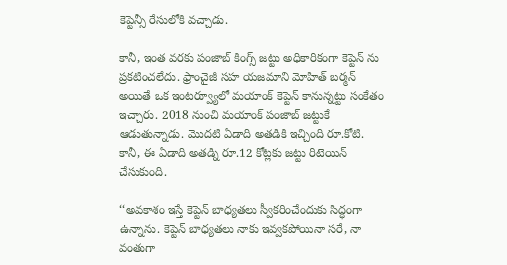కెప్టెన్సీ రేసులోకి వచ్చాడు.

కానీ, ఇంత వరకు పంజాబ్ కింగ్స్ జట్టు అధికారికంగా కెప్టెన్ ను ప్రకటించలేదు. ఫ్రాంచైజీ సహ యజమాని మోహిత్ బర్మన్ అయితే ఒక ఇంటర్వ్యూలో మయాంక్ కెప్టెన్ కానున్నట్టు సంకేతం ఇచ్చారు. 2018 నుంచి మయాంక్ పంజాబ్ జట్టుకే ఆడుతున్నాడు. మొదటి ఏడాది అతడికి ఇచ్చింది రూ.కోటి. కానీ, ఈ ఏడాది అతడ్ని రూ.12 కోట్లకు జట్టు రిటెయిన్ చేసుకుంది.

‘‘అవకాశం ఇస్తే కెప్టెన్ బాధ్యతలు స్వీకరించేందుకు సిద్ధంగా ఉన్నాను. కెప్టెన్ బాధ్యతలు నాకు ఇవ్వకపోయినా సరే, నా వంతుగా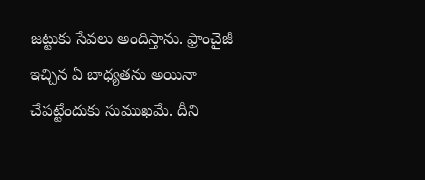జట్టుకు సేవలు అందిస్తాను. ఫ్రాంచైజీ ఇచ్చిన ఏ బాధ్యతను అయినా చేపట్టేందుకు సుముఖమే. దీని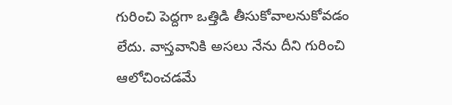గురించి పెద్దగా ఒత్తిడి తీసుకోవాలనుకోవడం లేదు. వాస్తవానికి అసలు నేను దీని గురించి ఆలోచించడమే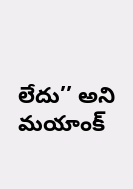లేదు’’ అని మయాంక్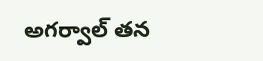అగర్వాల్ తన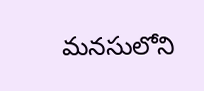మనసులోని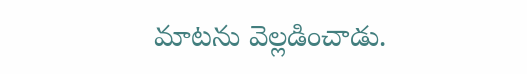మాటను వెల్లడించాడు.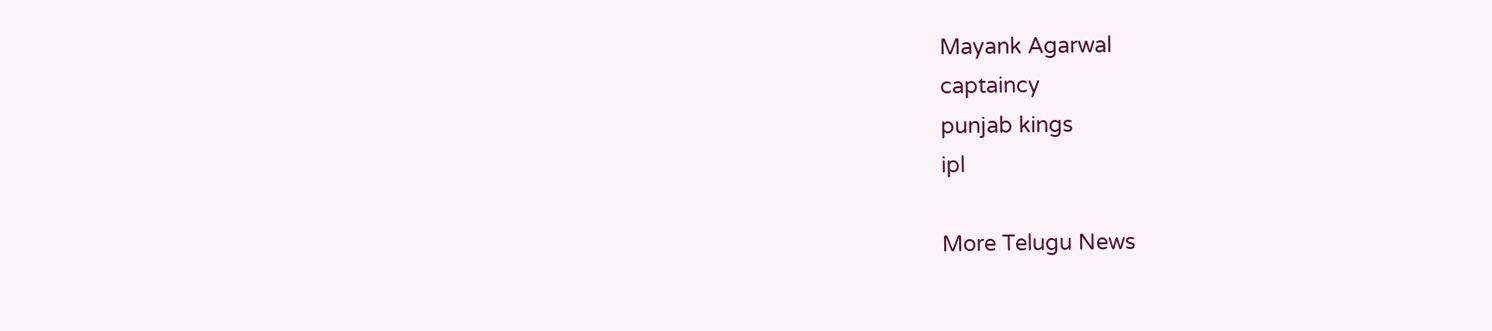Mayank Agarwal
captaincy
punjab kings
ipl

More Telugu News